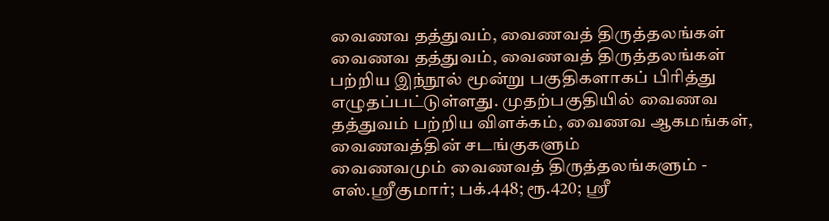வைணவ தத்துவம், வைணவத் திருத்தலங்கள்
வைணவ தத்துவம், வைணவத் திருத்தலங்கள் பற்றிய இந்நூல் மூன்று பகுதிகளாகப் பிரித்து எழுதப்பட்டுள்ளது. முதற்பகுதியில் வைணவ தத்துவம் பற்றிய விளக்கம், வைணவ ஆகமங்கள், வைணவத்தின் சடங்குகளும்
வைணவமும் வைணவத் திருத்தலங்களும் - எஸ்.ஸ்ரீகுமார்; பக்.448; ரூ.420; ஸ்ரீ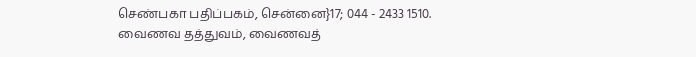செண்பகா பதிப்பகம், சென்னை}17; 044 - 2433 1510.
வைணவ தத்துவம், வைணவத்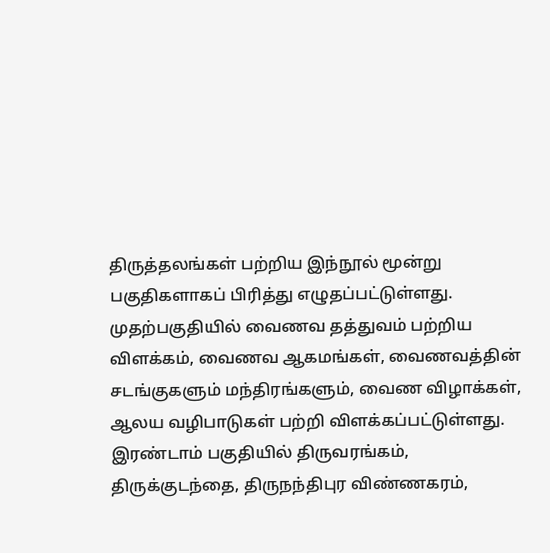திருத்தலங்கள் பற்றிய இந்நூல் மூன்று பகுதிகளாகப் பிரித்து எழுதப்பட்டுள்ளது. முதற்பகுதியில் வைணவ தத்துவம் பற்றிய விளக்கம், வைணவ ஆகமங்கள், வைணவத்தின் சடங்குகளும் மந்திரங்களும், வைண விழாக்கள், ஆலய வழிபாடுகள் பற்றி விளக்கப்பட்டுள்ளது. இரண்டாம் பகுதியில் திருவரங்கம், திருக்குடந்தை, திருநந்திபுர விண்ணகரம்,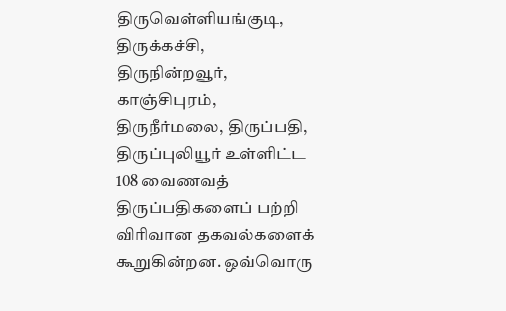திருவெள்ளியங்குடி, திருக்கச்சி, திருநின்றவூர், காஞ்சிபுரம், திருநீர்மலை, திருப்பதி, திருப்புலியூர் உள்ளிட்ட 108 வைணவத் திருப்பதிகளைப் பற்றி விரிவான தகவல்களைக் கூறுகின்றன. ஒவ்வொரு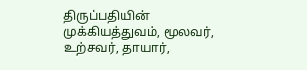திருப்பதியின் முக்கியத்துவம், மூலவர், உற்சவர், தாயார்,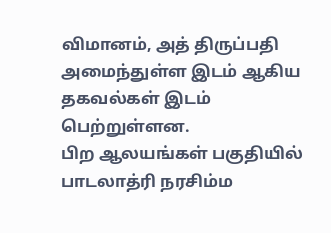விமானம், அத் திருப்பதி அமைந்துள்ள இடம் ஆகிய தகவல்கள் இடம் பெற்றுள்ளன.
பிற ஆலயங்கள் பகுதியில் பாடலாத்ரி நரசிம்ம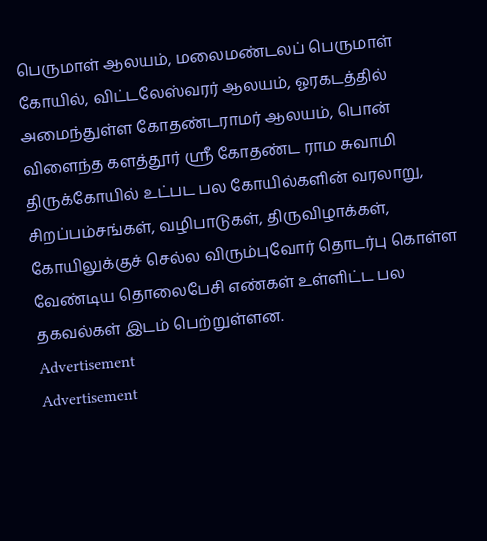பெருமாள் ஆலயம், மலைமண்டலப் பெருமாள் கோயில், விட்டலேஸ்வரர் ஆலயம், ஓரகடத்தில் அமைந்துள்ள கோதண்டராமர் ஆலயம், பொன் விளைந்த களத்தூர் ஸ்ரீ கோதண்ட ராம சுவாமி திருக்கோயில் உட்பட பல கோயில்களின் வரலாறு, சிறப்பம்சங்கள், வழிபாடுகள், திருவிழாக்கள், கோயிலுக்குச் செல்ல விரும்புவோர் தொடர்பு கொள்ள வேண்டிய தொலைபேசி எண்கள் உள்ளிட்ட பல தகவல்கள் இடம் பெற்றுள்ளன.
Advertisement
Advertisement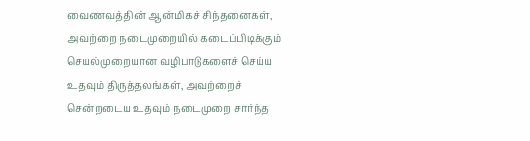வைணவத்தின் ஆன்மிகச் சிந்தனைகள், அவற்றை நடைமுறையில் கடைப்பிடிக்கும் செயல்முறையான வழிபாடுகளைச் செய்ய உதவும் திருத்தலங்கள், அவற்றைச் சென்றடைய உதவும் நடைமுறை சார்ந்த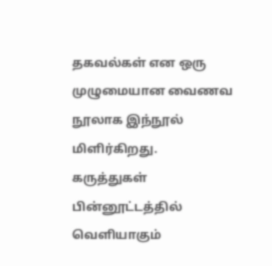தகவல்கள் என ஒரு முழுமையான வைணவ நூலாக இந்நூல் மிளிர்கிறது.
கருத்துகள்
பின்னூட்டத்தில் வெளியாகும்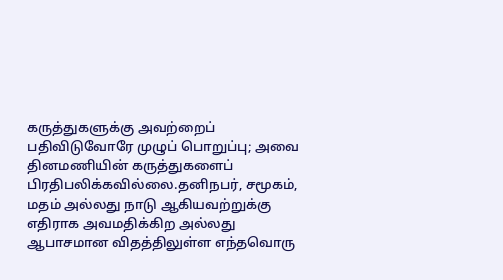கருத்துகளுக்கு அவற்றைப் பதிவிடுவோரே முழுப் பொறுப்பு; அவை தினமணியின் கருத்துகளைப் பிரதிபலிக்கவில்லை.தனிநபர், சமூகம், மதம் அல்லது நாடு ஆகியவற்றுக்கு எதிராக அவமதிக்கிற அல்லது ஆபாசமான விதத்திலுள்ள எந்தவொரு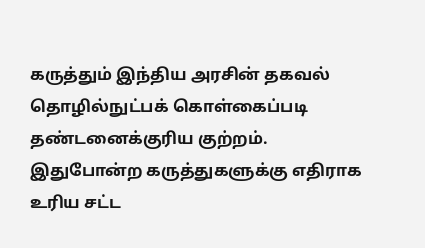கருத்தும் இந்திய அரசின் தகவல் தொழில்நுட்பக் கொள்கைப்படி தண்டனைக்குரிய குற்றம். இதுபோன்ற கருத்துகளுக்கு எதிராக உரிய சட்ட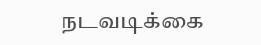நடவடிக்கை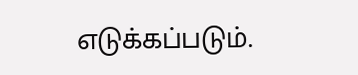எடுக்கப்படும்.